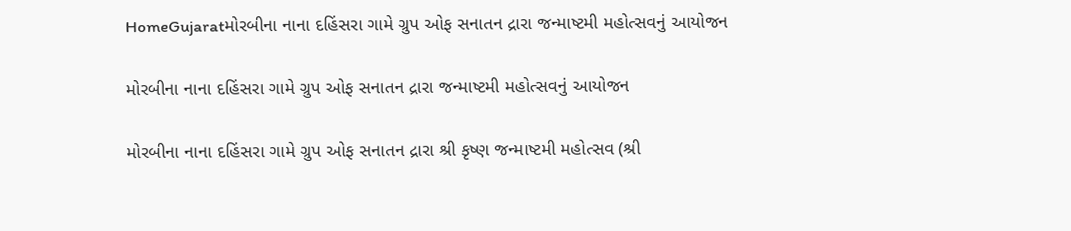HomeGujaratમોરબીના નાના દહિંસરા ગામે ગ્રુપ ઓફ સનાતન દ્રારા જન્માષ્ટમી મહોત્સવનું આયોજન

મોરબીના નાના દહિંસરા ગામે ગ્રુપ ઓફ સનાતન દ્રારા જન્માષ્ટમી મહોત્સવનું આયોજન

મોરબીના નાના દહિંસરા ગામે ગ્રુપ ઓફ સનાતન દ્રારા શ્રી કૃષ્ણ જન્માષ્ટમી મહોત્સવ (શ્રી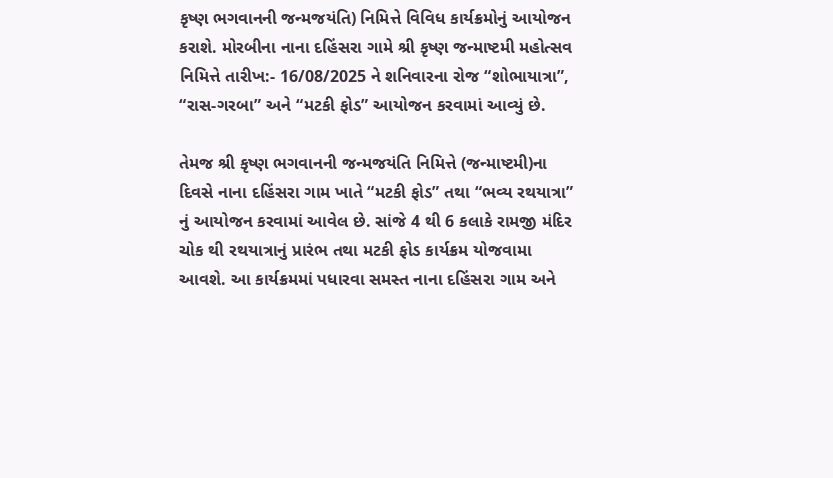કૃષ્ણ ભગવાનની જન્મજયંતિ) નિમિત્તે વિવિધ કાર્યક્રમોનું આયોજન કરાશે. મોરબીના નાના દહિંસરા ગામે શ્રી કૃષ્ણ જન્માષ્ટમી મહોત્સવ નિમિત્તે તારીખ:- 16/08/2025 ને શનિવારના રોજ “શોભાયાત્રા”, “રાસ-ગરબા” અને “મટકી ફોડ” આયોજન કરવામાં આવ્યું છે.

તેમજ શ્રી કૃષ્ણ ભગવાનની જન્મજયંતિ નિમિત્તે (જન્માષ્ટમી)ના દિવસે નાના દહિંસરા ગામ ખાતે “મટકી ફોડ” તથા “ભવ્ય રથયાત્રા” નું આયોજન કરવામાં આવેલ છે. સાંજે 4 થી 6 કલાકે રામજી મંદિર ચોક થી રથયાત્રાનું પ્રારંભ તથા મટકી ફોડ કાર્યક્રમ યોજવામા આવશે. આ કાર્યક્રમમાં પધારવા સમસ્ત નાના દહિંસરા ગામ અને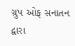ગ્રુપ ઓફ સનાતન દ્વારા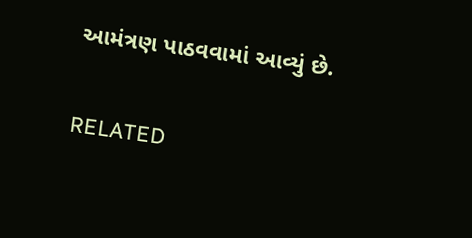આમંત્રણ પાઠવવામાં આવ્યું છે.

RELATED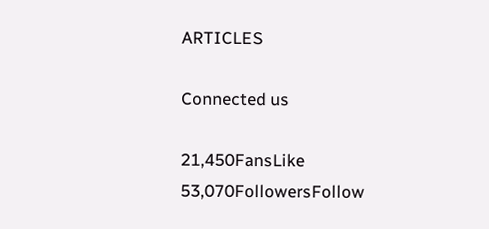ARTICLES

Connected us

21,450FansLike
53,070FollowersFollow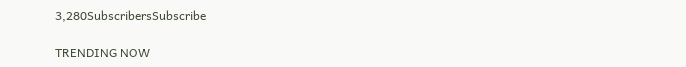3,280SubscribersSubscribe

TRENDING NOW